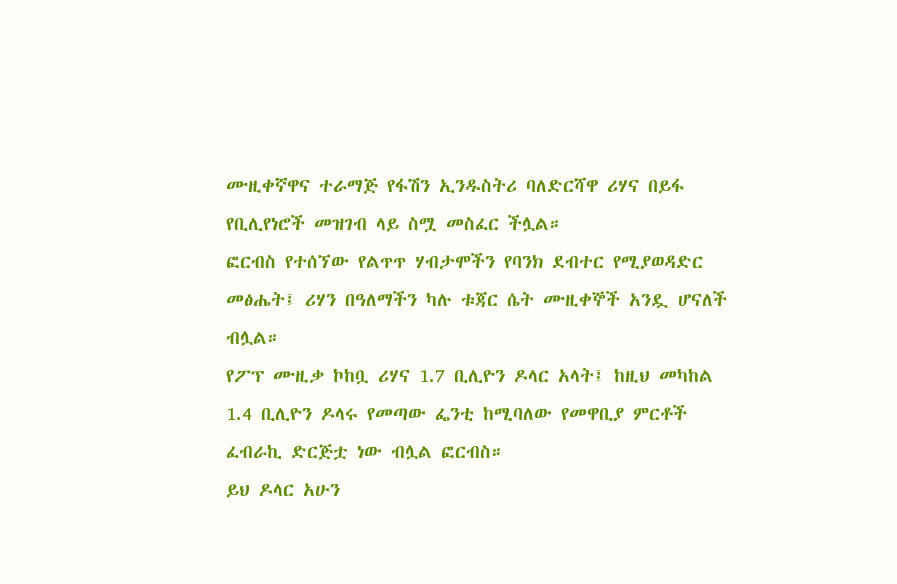ሙዚቀኛዋና ተራማጅ የፋሽን ኢንዱስትሪ ባለድርሻዋ ሪሃና በይፋ የቢሊየነሮች መዝገብ ላይ ስሟ መስፈር ችሏል።
ፎርብስ የተሰኘው የልጥጥ ሃብታሞችን የባንክ ደብተር የሚያወዳድር መፅሔት፤ ሪሃን በዓለማችን ካሉ ቱጃር ሴት ሙዚቀኞች አንዷ ሆናለች ብሏል።
የፖፕ ሙዚቃ ኮከቧ ሪሃና 1.7 ቢሊዮን ዶላር አላት፤ ከዚህ መካከል 1.4 ቢሊዮን ዶላሩ የመጣው ፌንቲ ከሚባለው የመዋቢያ ምርቶች ፈብራኪ ድርጅቷ ነው ብሏል ፎርብስ።
ይህ ዶላር አሁን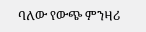ባለው የውጭ ምንዛሪ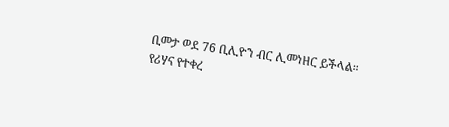ቢመታ ወደ 76 ቢሊዮን ብር ሊመነዘር ይችላል።
የሪሃና የተቀረ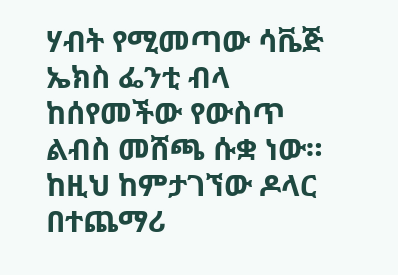ሃብት የሚመጣው ሳቬጅ ኤክስ ፌንቲ ብላ ከሰየመችው የውስጥ ልብስ መሸጫ ሱቋ ነው።
ከዚህ ከምታገኘው ዶላር በተጨማሪ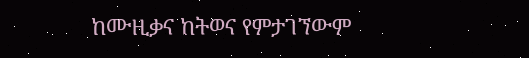ከሙዚቃና ከትወና የምታገኘውም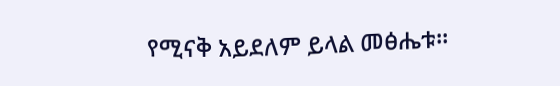የሚናቅ አይደለም ይላል መፅሔቱ።